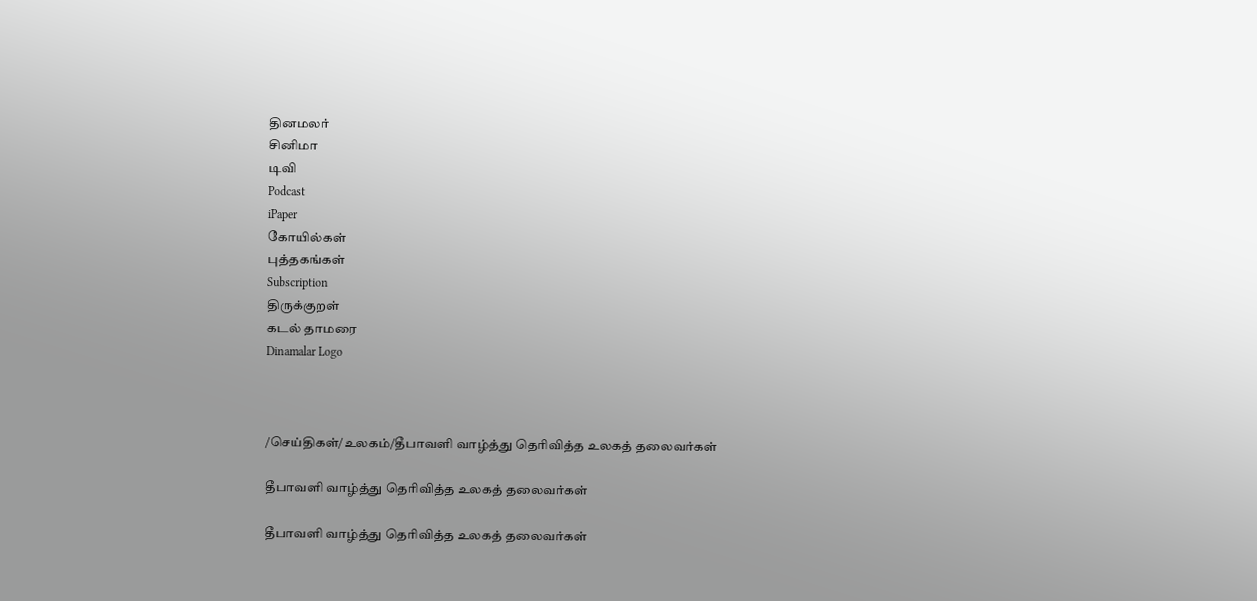தினமலர்
சினிமா
டிவி
Podcast
iPaper
கோயில்கள்
புத்தகங்கள்
Subscription
திருக்குறள்
கடல் தாமரை
Dinamalar Logo



/செய்திகள்/உலகம்/தீபாவளி வாழ்த்து தெரிவித்த உலகத் தலைவர்கள்

தீபாவளி வாழ்த்து தெரிவித்த உலகத் தலைவர்கள்

தீபாவளி வாழ்த்து தெரிவித்த உலகத் தலைவர்கள்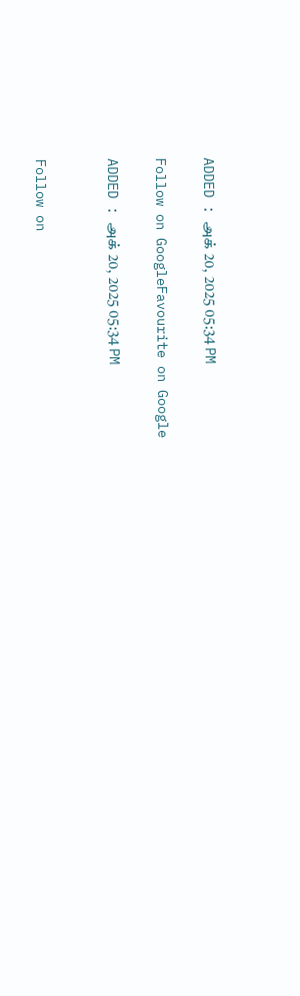ADDED : அக் 20, 2025 05:34 PM

Follow on GoogleFavourite on Google

ADDED : அக் 20, 2025 05:34 PM


Follow on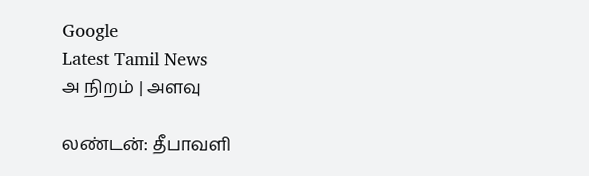Google
Latest Tamil News
அ நிறம் | அளவு

லண்டன்: தீபாவளி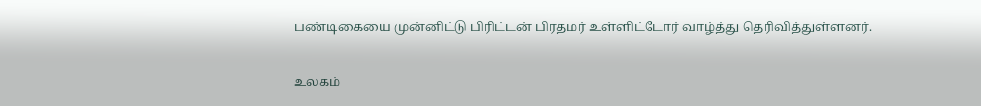பண்டிகையை முன்னிட்டு பிரிட்டன் பிரதமர் உள்ளிட்டோர் வாழ்த்து தெரிவித்துள்ளனர்.

உலகம்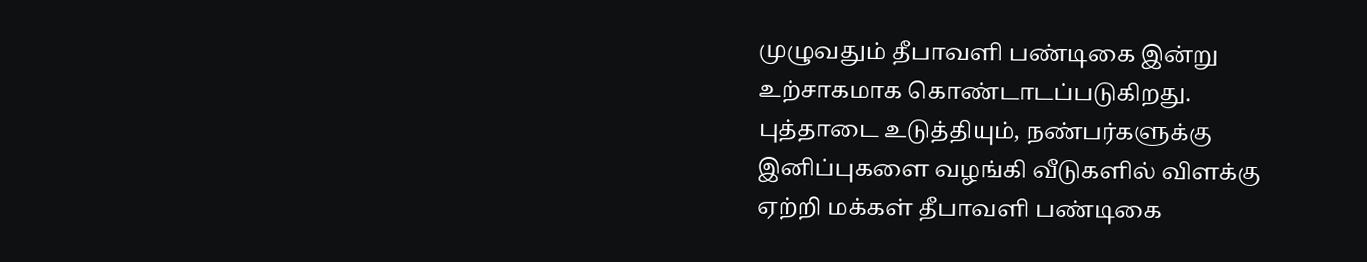முழுவதும் தீபாவளி பண்டிகை இன்று உற்சாகமாக கொண்டாடப்படுகிறது. புத்தாடை உடுத்தியும், நண்பர்களுக்கு இனிப்புகளை வழங்கி வீடுகளில் விளக்கு ஏற்றி மக்கள் தீபாவளி பண்டிகை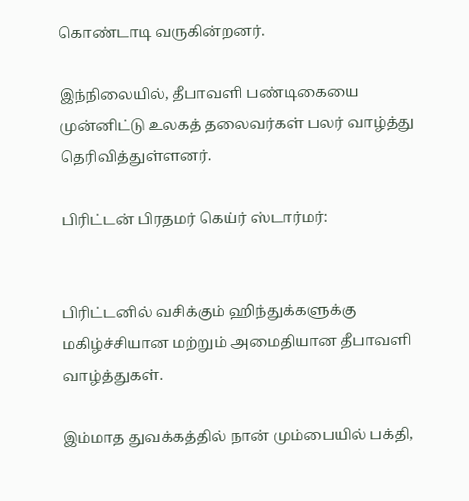கொண்டாடி வருகின்றனர்.

இந்நிலையில், தீபாவளி பண்டிகையை முன்னிட்டு உலகத் தலைவர்கள் பலர் வாழ்த்து தெரிவித்துள்ளனர்.

பிரிட்டன் பிரதமர் கெய்ர் ஸ்டார்மர்:


பிரிட்டனில் வசிக்கும் ஹிந்துக்களுக்கு மகிழ்ச்சியான மற்றும் அமைதியான தீபாவளி வாழ்த்துகள்.

இம்மாத துவக்கத்தில் நான் மும்பையில் பக்தி,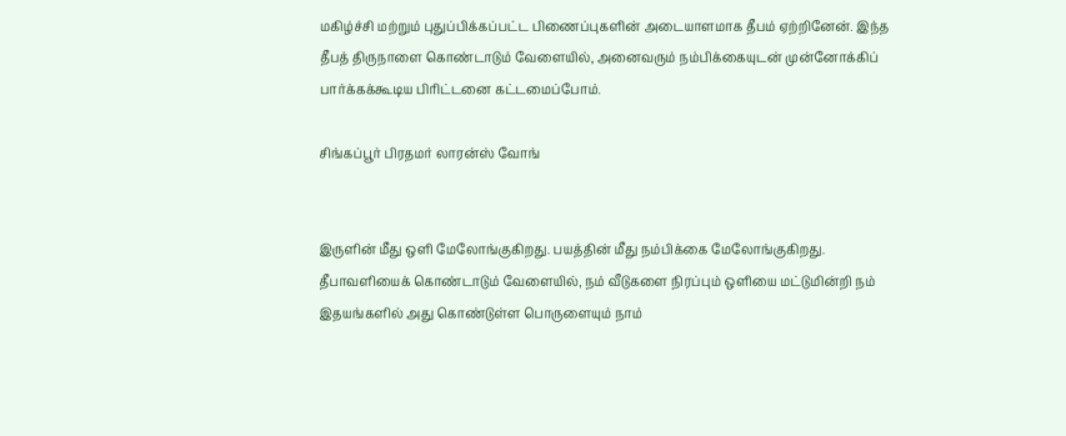மகிழ்ச்சி மற்றும் புதுப்பிக்கப்பட்ட பிணைப்புகளின் அடையாளமாக தீபம் ஏற்றினேன். இந்த தீபத் திருநாளை கொண்டாடும் வேளையில், அனைவரும் நம்பிக்கையுடன் முன்னோக்கிப் பார்க்கக்கூடிய பிரிட்டனை கட்டமைப்போம்.

சிங்கப்பூர் பிரதமர் லாரன்ஸ் வோங்


இருளின் மீது ஒளி மேலோங்குகிறது. பயத்தின் மீது நம்பிக்கை மேலோங்குகிறது. தீபாவளியைக் கொண்டாடும் வேளையில், நம் வீடுகளை நிரப்பும் ஒளியை மட்டுமின்றி நம் இதயங்களில் அது கொண்டுள்ள பொருளையும் நாம்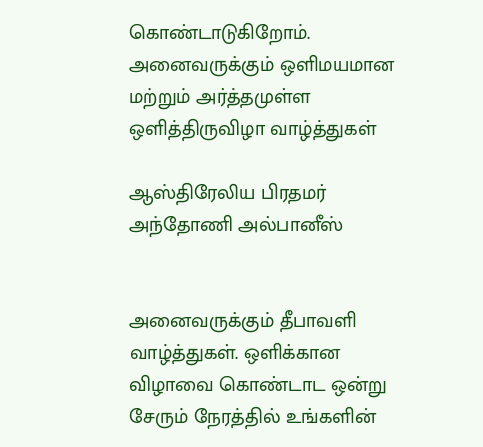கொண்டாடுகிறோம். அனைவருக்கும் ஒளிமயமான மற்றும் அர்த்தமுள்ள ஒளித்திருவிழா வாழ்த்துகள்

ஆஸ்திரேலிய பிரதமர் அந்தோணி அல்பானீஸ்


அனைவருக்கும் தீபாவளி வாழ்த்துகள். ஒளிக்கான விழாவை கொண்டாட ஒன்று சேரும் நேரத்தில் உங்களின்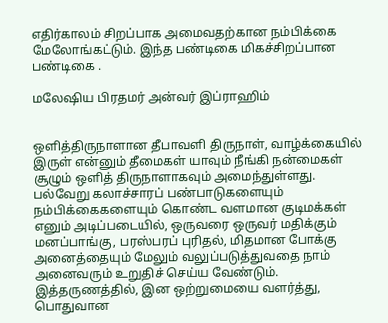எதிர்காலம் சிறப்பாக அமைவதற்கான நம்பிக்கை மேலோங்கட்டும். இந்த பண்டிகை மிகச்சிறப்பான பண்டிகை .

மலேஷிய பிரதமர் அன்வர் இப்ராஹிம்


ஒளித்திருநாளான தீபாவளி திருநாள், வாழ்க்கையில் இருள் என்னும் தீமைகள் யாவும் நீங்கி நன்மைகள் சூழும் ஒளித் திருநாளாகவும் அமைந்துள்ளது. பல்வேறு கலாச்சாரப் பண்பாடுகளையும் நம்பிக்கைகளையும் கொண்ட வளமான குடிமக்கள் எனும் அடிப்படையில், ஒருவரை ஒருவர் மதிக்கும் மனப்பாங்கு, பரஸ்பரப் புரிதல், மிதமான போக்கு அனைத்தையும் மேலும் வலுப்படுத்துவதை நாம் அனைவரும் உறுதிச் செய்ய வேண்டும். இத்தருணத்தில், இன ஒற்றுமையை வளர்த்து, பொதுவான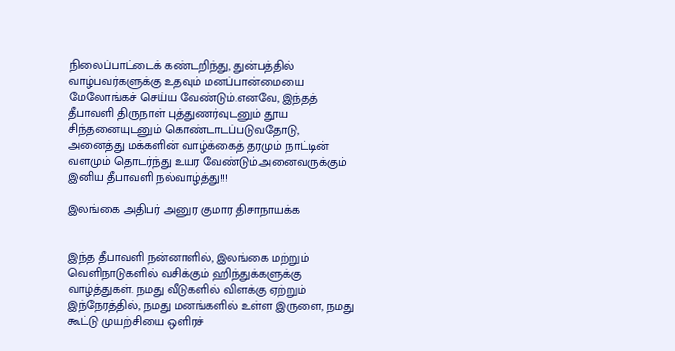நிலைப்பாட்டைக் கண்டறிந்து, துன்பத்தில் வாழ்பவர்களுக்கு உதவும் மனப்பான்மையை மேலோங்கச் செய்ய வேண்டும்.எனவே, இந்தத் தீபாவளி திருநாள் புத்துணர்வுடனும் தூய சிந்தனையுடனும் கொண்டாடப்படுவதோடு, அனைத்து மக்களின் வாழ்க்கைத் தரமும் நாட்டின் வளமும் தொடர்ந்து உயர வேண்டும்.அனைவருக்கும் இனிய தீபாவளி நல்வாழ்த்து!!!

இலங்கை அதிபர் அனுர குமார திசாநாயக்க


இந்த தீபாவளி நன்னாளில், இலங்கை மற்றும் வெளிநாடுகளில் வசிக்கும் ஹிந்துக்களுக்கு வாழ்த்துகள். நமது வீடுகளில் விளக்கு ஏற்றும் இந்நேரத்தில், நமது மனங்களில் உள்ள இருளை, நமது கூட்டு முயற்சியை ஒளிரச்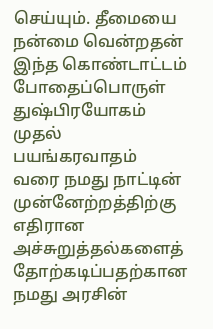செய்யும். தீமையை நன்மை வென்றதன் இந்த கொண்டாட்டம் போதைப்பொருள் துஷ்பிரயோகம் முதல் பயங்கரவாதம் வரை நமது நாட்டின் முன்னேற்றத்திற்கு எதிரான அச்சுறுத்தல்களைத் தோற்கடிப்பதற்கான நமது அரசின்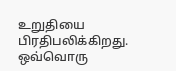உறுதியை பிரதிபலிக்கிறது. ஒவ்வொரு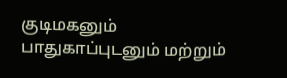குடிமகனும் பாதுகாப்புடனும் மற்றும்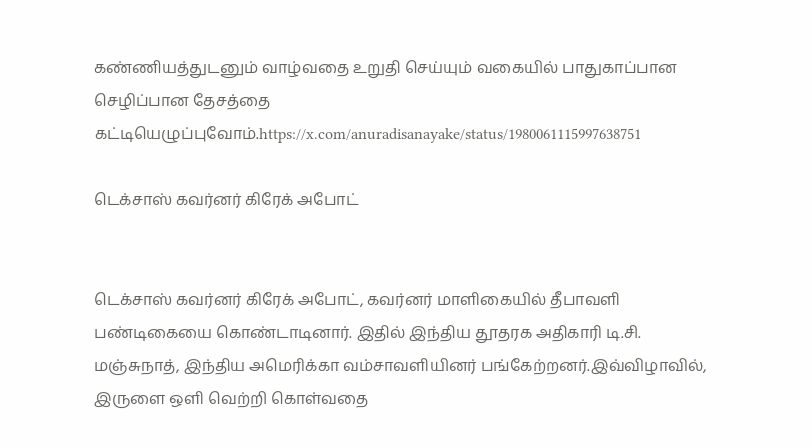கண்ணியத்துடனும் வாழ்வதை உறுதி செய்யும் வகையில் பாதுகாப்பான செழிப்பான தேசத்தை கட்டியெழுப்புவோம்.https://x.com/anuradisanayake/status/1980061115997638751

டெக்சாஸ் கவர்னர் கிரேக் அபோட்


டெக்சாஸ் கவர்னர் கிரேக் அபோட், கவர்னர் மாளிகையில் தீபாவளி பண்டிகையை கொண்டாடினார். இதில் இந்திய தூதரக அதிகாரி டி.சி. மஞ்சுநாத், இந்திய அமெரிக்கா வம்சாவளியினர் பங்கேற்றனர்.இவ்விழாவில், இருளை ஒளி வெற்றி கொள்வதை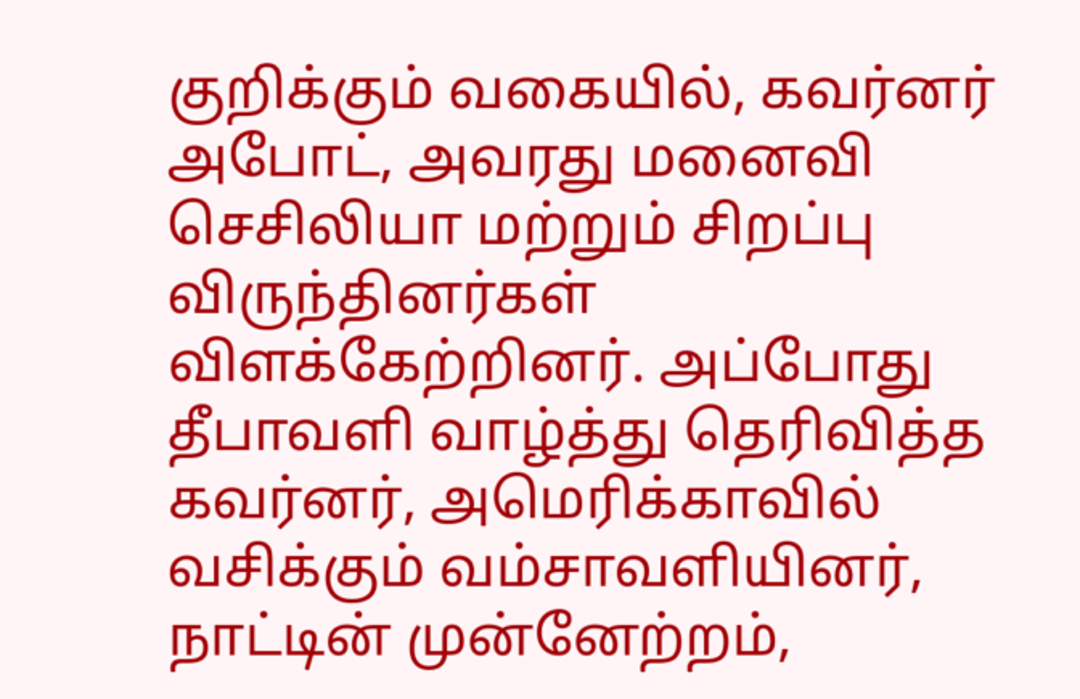குறிக்கும் வகையில், கவர்னர் அபோட், அவரது மனைவி செசிலியா மற்றும் சிறப்பு விருந்தினர்கள் விளக்கேற்றினர். அப்போது தீபாவளி வாழ்த்து தெரிவித்த கவர்னர், அமெரிக்காவில் வசிக்கும் வம்சாவளியினர், நாட்டின் முன்னேற்றம்,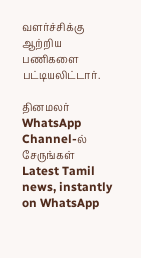வளர்ச்சிக்கு ஆற்றிய பணிகளை பட்டியலிட்டார்.

தினமலர் WhatsApp Channel-ல் சேருங்கள்
Latest Tamil news, instantly on WhatsApp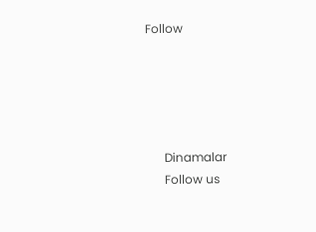Follow





      Dinamalar
      Follow us